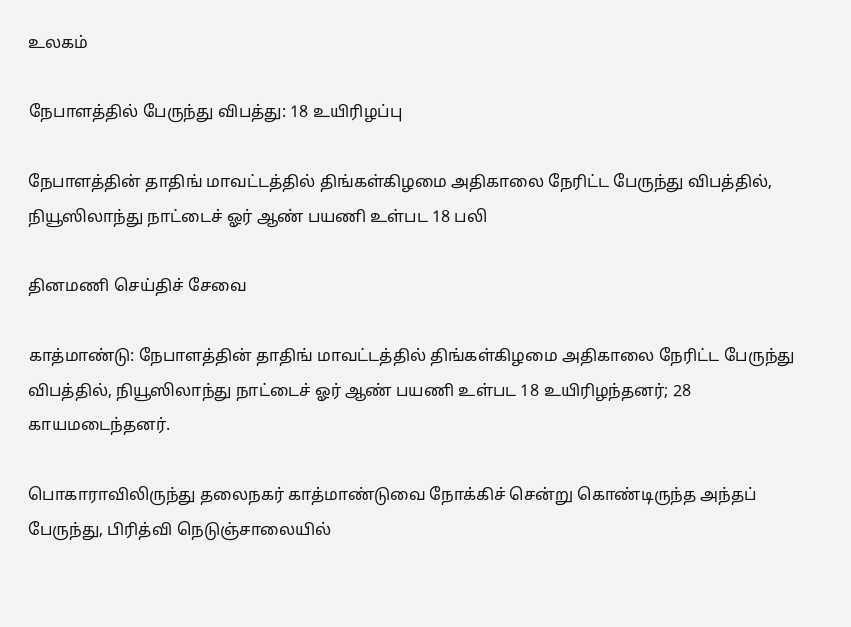உலகம்

நேபாளத்தில் பேருந்து விபத்து: 18 உயிரிழப்பு

நேபாளத்தின் தாதிங் மாவட்டத்தில் திங்கள்கிழமை அதிகாலை நேரிட்ட பேருந்து விபத்தில், நியூஸிலாந்து நாட்டைச் ஓர் ஆண் பயணி உள்பட 18 பலி

தினமணி செய்திச் சேவை

காத்மாண்டு: நேபாளத்தின் தாதிங் மாவட்டத்தில் திங்கள்கிழமை அதிகாலை நேரிட்ட பேருந்து விபத்தில், நியூஸிலாந்து நாட்டைச் ஓர் ஆண் பயணி உள்பட 18 உயிரிழந்தனர்; 28 காயமடைந்தனர்.

பொகாராவிலிருந்து தலைநகர் காத்மாண்டுவை நோக்கிச் சென்று கொண்டிருந்த அந்தப் பேருந்து, பிரித்வி நெடுஞ்சாலையில்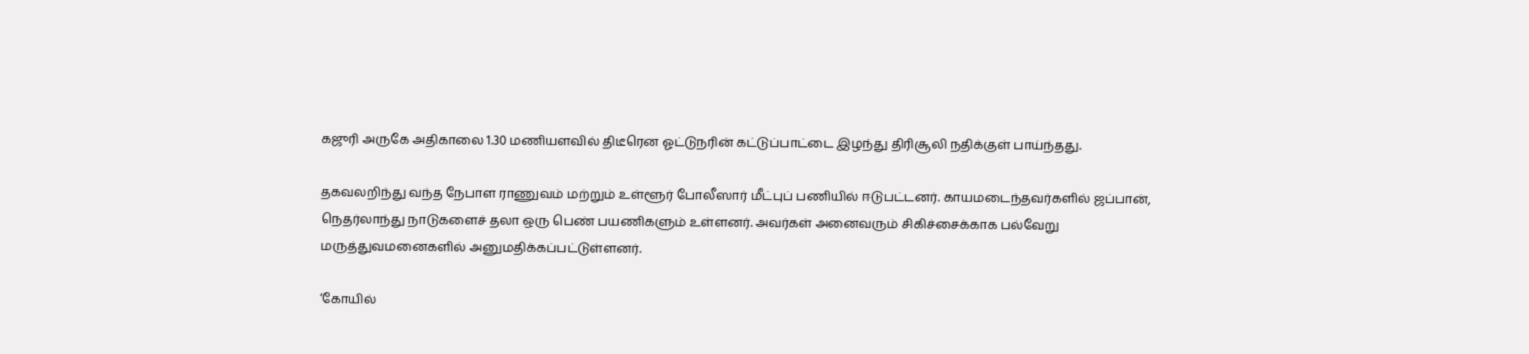கஜுரி அருகே அதிகாலை 1.30 மணியளவில் திடீரென ஓட்டுநரின் கட்டுப்பாட்டை இழந்து திரிசூலி நதிக்குள் பாய்ந்தது.

தகவலறிந்து வந்த நேபாள ராணுவம் மற்றும் உள்ளூர் போலீஸார் மீட்புப் பணியில் ஈடுபட்டனர். காயமடைந்தவர்களில் ஜப்பான், நெதர்லாந்து நாடுகளைச் தலா ஒரு பெண் பயணிகளும் உள்ளனர். அவர்கள் அனைவரும் சிகிச்சைக்காக பல்வேறு மருத்துவமனைகளில் அனுமதிக்கப்பட்டுள்ளனர்.

‘கோயில்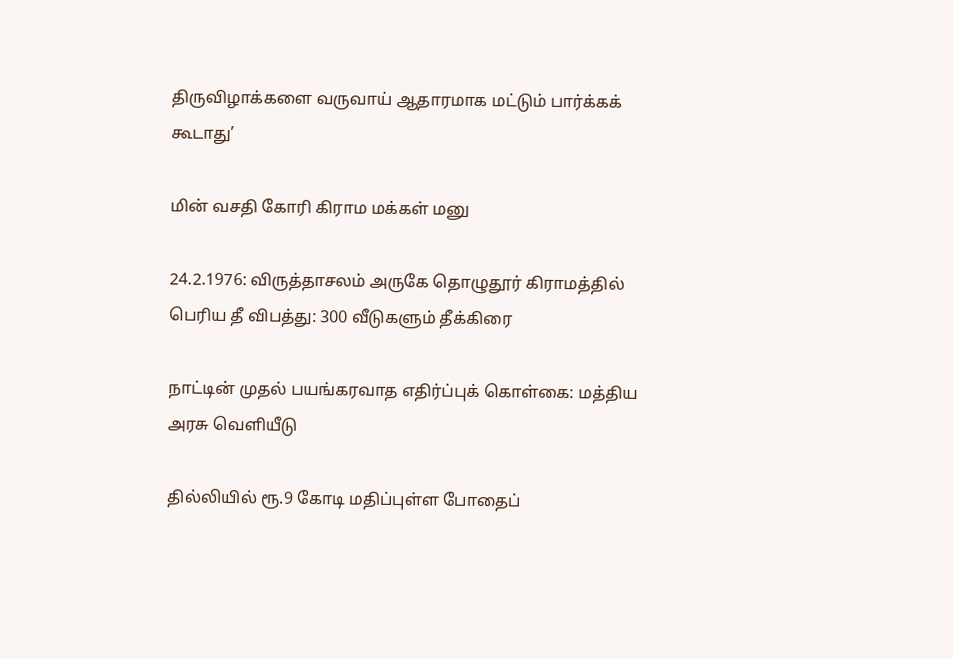திருவிழாக்களை வருவாய் ஆதாரமாக மட்டும் பார்க்கக் கூடாது’

மின் வசதி கோரி கிராம மக்கள் மனு

24.2.1976: விருத்தாசலம் அருகே தொழுதூர் கிராமத்தில் பெரிய தீ விபத்து: 300 வீடுகளும் தீக்கிரை

நாட்டின் முதல் பயங்கரவாத எதிர்ப்புக் கொள்கை: மத்திய அரசு வெளியீடு

தில்லியில் ரூ.9 கோடி மதிப்புள்ள போதைப்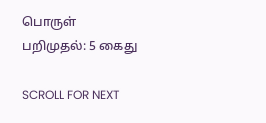பொருள் பறிமுதல்: 5 கைது

SCROLL FOR NEXT